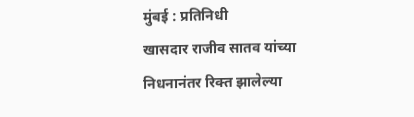मुंबई : प्रतिनिधी
खासदार राजीव सातव यांच्या निधनानंतर रिक्त झालेल्या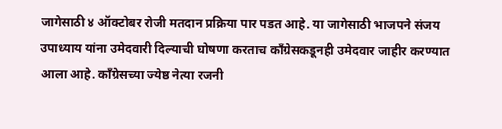जागेसाठी ४ ऑक्टोबर रोजी मतदान प्रक्रिया पार पडत आहे. या जागेसाठी भाजपने संजय उपाध्याय यांना उमेदवारी दिल्याची घोषणा करताच कॉंग्रेसकडूनही उमेदवार जाहीर करण्यात आला आहे. कॉंग्रेसच्या ज्येष्ठ नेत्या रजनी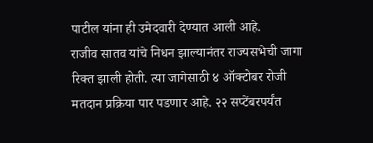पाटील यांना ही उमेदवारी देण्यात आली आहे.
राजीव सातव यांचे निधन झाल्यानंतर राज्यसभेची जागा रिक्त झाली होती. त्या जागेसाठी ४ ऑक्टोबर रोजी मतदान प्रक्रिया पार पडणार आहे. २२ सप्टेंबरपर्यंत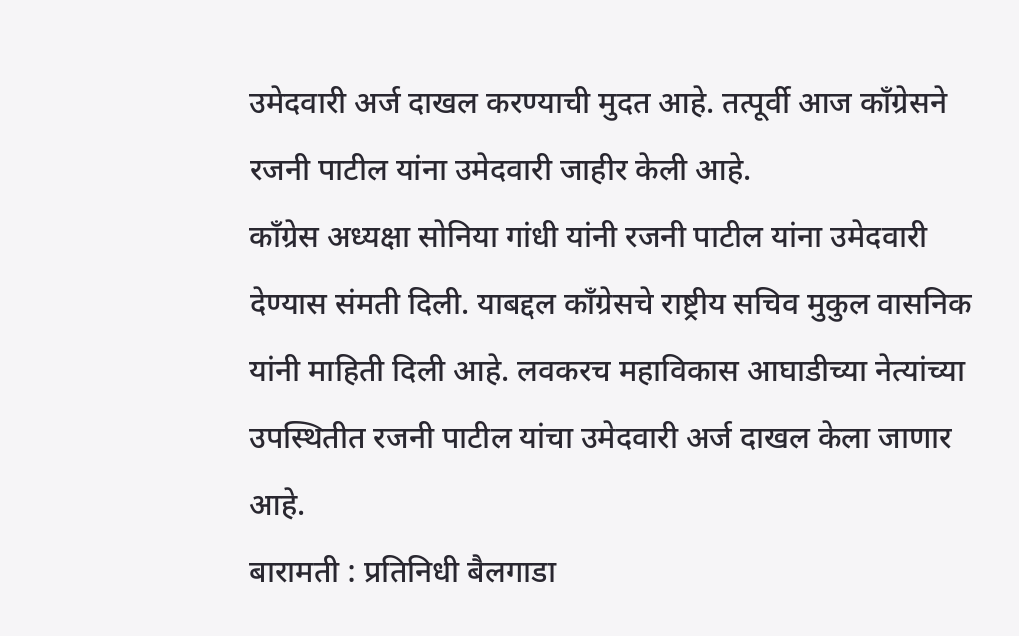उमेदवारी अर्ज दाखल करण्याची मुदत आहे. तत्पूर्वी आज कॉंग्रेसने रजनी पाटील यांना उमेदवारी जाहीर केली आहे.
कॉंग्रेस अध्यक्षा सोनिया गांधी यांनी रजनी पाटील यांना उमेदवारी देण्यास संमती दिली. याबद्दल कॉंग्रेसचे राष्ट्रीय सचिव मुकुल वासनिक यांनी माहिती दिली आहे. लवकरच महाविकास आघाडीच्या नेत्यांच्या उपस्थितीत रजनी पाटील यांचा उमेदवारी अर्ज दाखल केला जाणार आहे.
बारामती : प्रतिनिधी बैलगाडा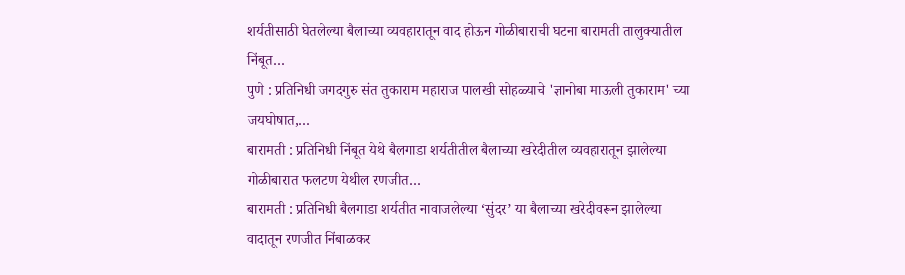शर्यतीसाठी घेतलेल्या बैलाच्या व्यवहारातून वाद होऊन गोळीबाराची घटना बारामती तालुक्यातील निंबूत…
पुणे : प्रतिनिधी जगदगुरु संत तुकाराम महाराज पालखी सोहळ्याचे 'ज्ञानोबा माऊली तुकाराम' च्या जयघोषात,…
बारामती : प्रतिनिधी निंबूत येथे बैलगाडा शर्यतीतील बैलाच्या खरेदीतील व्यवहारातून झालेल्या गोळीबारात फलटण येथील रणजीत…
बारामती : प्रतिनिधी बैलगाडा शर्यतीत नावाजलेल्या ‘सुंदर’ या बैलाच्या खरेदीवरून झालेल्या वादातून रणजीत निंबाळकर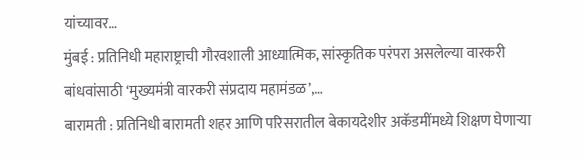यांच्यावर…
मुंबई : प्रतिनिधी महाराष्ट्राची गौरवशाली आध्यात्मिक, सांस्कृतिक परंपरा असलेल्या वारकरी बांधवांसाठी ‘मुख्यमंत्री वारकरी संप्रदाय महामंडळ’,…
बारामती : प्रतिनिधी बारामती शहर आणि परिसरातील बेकायदेशीर अकॅडमींमध्ये शिक्षण घेणाऱ्या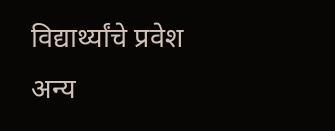विद्यार्थ्यांचे प्रवेश अन्य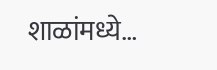शाळांमध्ये…